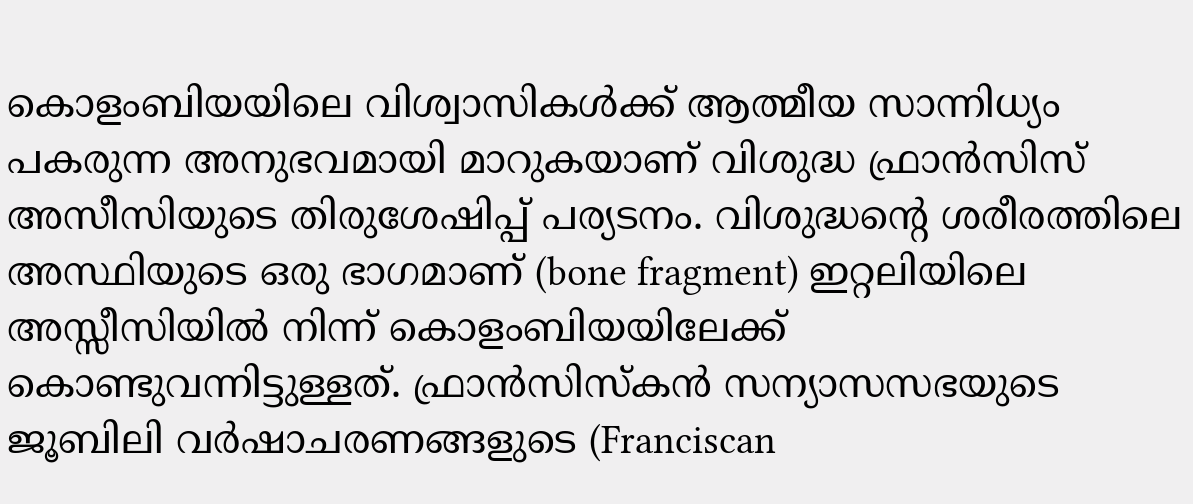കൊളംബിയയിലെ വിശ്വാസികൾക്ക് ആത്മീയ സാന്നിധ്യം പകരുന്ന അനുഭവമായി മാറുകയാണ് വിശുദ്ധ ഫ്രാൻസിസ് അസീസിയുടെ തിരുശേഷിപ്പ് പര്യടനം. വിശുദ്ധന്റെ ശരീരത്തിലെ അസ്ഥിയുടെ ഒരു ഭാഗമാണ് (bone fragment) ഇറ്റലിയിലെ അസ്സീസിയിൽ നിന്ന് കൊളംബിയയിലേക്ക് കൊണ്ടുവന്നിട്ടുള്ളത്. ഫ്രാൻസിസ്കൻ സന്യാസസഭയുടെ ജൂബിലി വർഷാചരണങ്ങളുടെ (Franciscan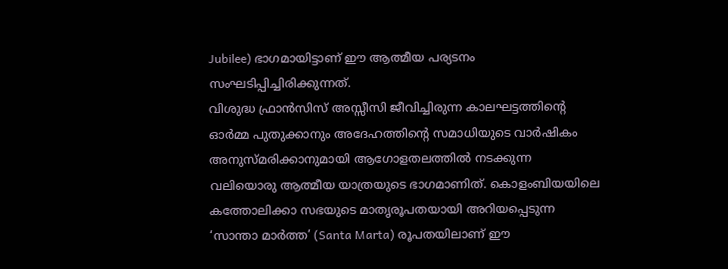Jubilee) ഭാഗമായിട്ടാണ് ഈ ആത്മീയ പര്യടനം സംഘടിപ്പിച്ചിരിക്കുന്നത്.
വിശുദ്ധ ഫ്രാൻസിസ് അസ്സീസി ജീവിച്ചിരുന്ന കാലഘട്ടത്തിന്റെ ഓർമ്മ പുതുക്കാനും അദേഹത്തിന്റെ സമാധിയുടെ വാർഷികം അനുസ്മരിക്കാനുമായി ആഗോളതലത്തിൽ നടക്കുന്ന വലിയൊരു ആത്മീയ യാത്രയുടെ ഭാഗമാണിത്. കൊളംബിയയിലെ കത്തോലിക്കാ സഭയുടെ മാതൃരൂപതയായി അറിയപ്പെടുന്ന ‘സാന്താ മാർത്ത’ (Santa Marta) രൂപതയിലാണ് ഈ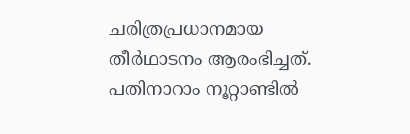ചരിത്രപ്രധാനമായ തീർഥാടനം ആരംഭിച്ചത്. പതിനാറാം നൂറ്റാണ്ടിൽ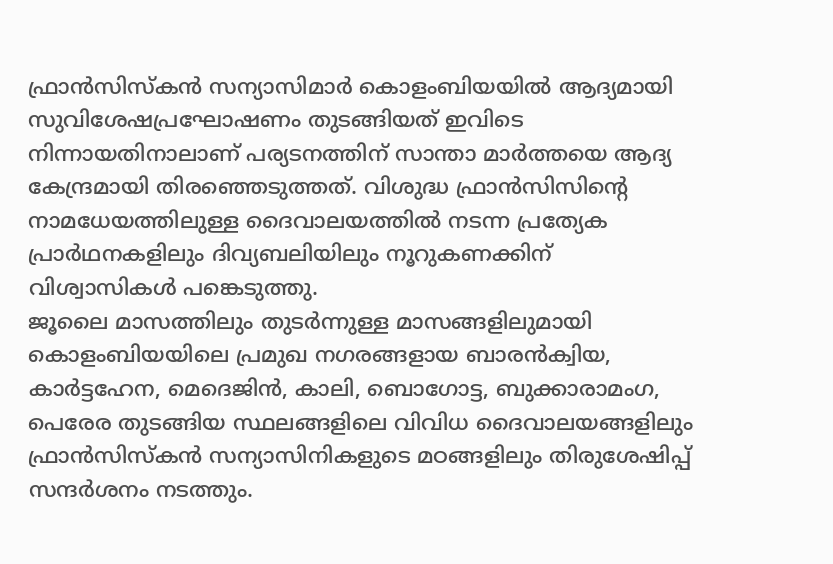ഫ്രാൻസിസ്കൻ സന്യാസിമാർ കൊളംബിയയിൽ ആദ്യമായി സുവിശേഷപ്രഘോഷണം തുടങ്ങിയത് ഇവിടെ നിന്നായതിനാലാണ് പര്യടനത്തിന് സാന്താ മാർത്തയെ ആദ്യ കേന്ദ്രമായി തിരഞ്ഞെടുത്തത്. വിശുദ്ധ ഫ്രാൻസിസിന്റെ നാമധേയത്തിലുള്ള ദൈവാലയത്തിൽ നടന്ന പ്രത്യേക പ്രാർഥനകളിലും ദിവ്യബലിയിലും നൂറുകണക്കിന് വിശ്വാസികൾ പങ്കെടുത്തു.
ജൂലൈ മാസത്തിലും തുടർന്നുള്ള മാസങ്ങളിലുമായി കൊളംബിയയിലെ പ്രമുഖ നഗരങ്ങളായ ബാരൻക്വിയ, കാർട്ടഹേന, മെദെജിൻ, കാലി, ബൊഗോട്ട, ബുക്കാരാമംഗ, പെരേര തുടങ്ങിയ സ്ഥലങ്ങളിലെ വിവിധ ദൈവാലയങ്ങളിലും ഫ്രാൻസിസ്കൻ സന്യാസിനികളുടെ മഠങ്ങളിലും തിരുശേഷിപ്പ് സന്ദർശനം നടത്തും.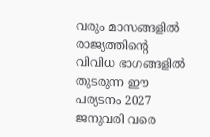വരും മാസങ്ങളിൽ രാജ്യത്തിന്റെ വിവിധ ഭാഗങ്ങളിൽ തുടരുന്ന ഈ പര്യടനം 2027 ജനുവരി വരെ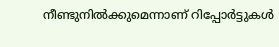നീണ്ടുനിൽക്കുമെന്നാണ് റിപ്പോർട്ടുകൾ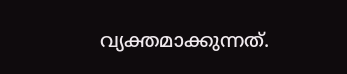വ്യക്തമാക്കുന്നത്.